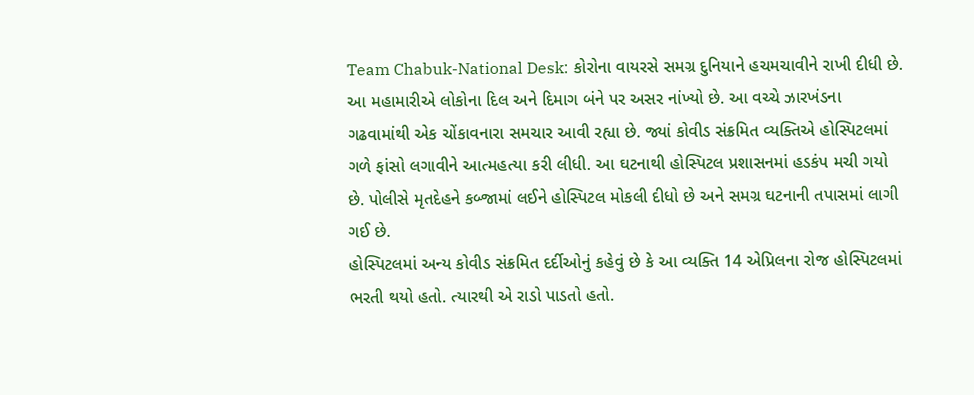Team Chabuk-National Desk: કોરોના વાયરસે સમગ્ર દુનિયાને હચમચાવીને રાખી દીધી છે. આ મહામારીએ લોકોના દિલ અને દિમાગ બંને પર અસર નાંખ્યો છે. આ વચ્ચે ઝારખંડના ગઢવામાંથી એક ચોંકાવનારા સમચાર આવી રહ્યા છે. જ્યાં કોવીડ સંક્રમિત વ્યક્તિએ હોસ્પિટલમાં ગળે ફાંસો લગાવીને આત્મહત્યા કરી લીધી. આ ઘટનાથી હોસ્પિટલ પ્રશાસનમાં હડકંપ મચી ગયો છે. પોલીસે મૃતદેહને કબ્જામાં લઈને હોસ્પિટલ મોકલી દીધો છે અને સમગ્ર ઘટનાની તપાસમાં લાગી ગઈ છે.
હોસ્પિટલમાં અન્ય કોવીડ સંક્રમિત દર્દીઓનું કહેવું છે કે આ વ્યક્તિ 14 એપ્રિલના રોજ હોસ્પિટલમાં ભરતી થયો હતો. ત્યારથી એ રાડો પાડતો હતો.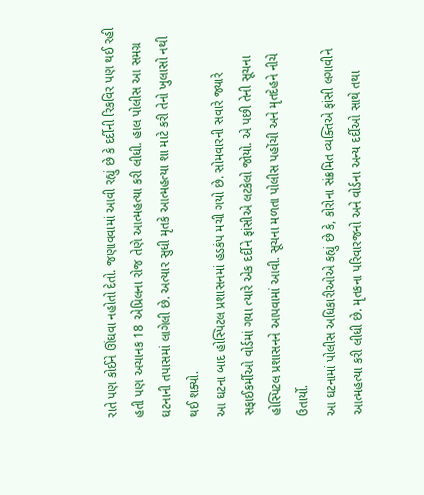રાતે પણ કોઈને ઊંઘવા નહોતો દેતો. જણાવવામાં આવી રહ્યું છે કે દર્દીની રિકવિર પણ થઈ રહી હતી પણ અચાનક 18 એપ્રિલના રોજ તેણે આત્મહત્યા કરી લીધી. હાલ પોલીસ આ સમગ્ર ઘટનાની તપાસમાં લાગેલી છે. અત્યાર સુધી મૃતકે આત્મહત્યા શા માટે કરી તેનો ખુલાસો નથી થઈ શક્યો.
આ ઘટના બાદ હોસ્પિટલ પ્રશાસનમાં હડકંપ મચી ગયો છે. સોમવારની સવારે જ્યારે સફાઈકર્મીઓ વોર્ડમાં ગયા ત્યારે એક દર્દીને ફાંસીએ લટકેલો જોયો. એ પછી તેની સૂચના હોસ્પિટલ પ્રશાસનને આપવામાં આવી. સૂચના મળતા પોલીસ પહોંચી અને મૃતદેહને નીચે ઉતાર્યો.
આ ઘટનામાં પોલીસ અધિકારીઓએ કહ્યું છે કે, કોરોના સંક્રમિત વ્યક્તિએ ફાંસી લગાવીને આત્મહત્યા કરી લીધી છે. મૃતકના પરિવારજનો અને વોર્ડના અન્ય દર્દીઓ સાથે તથા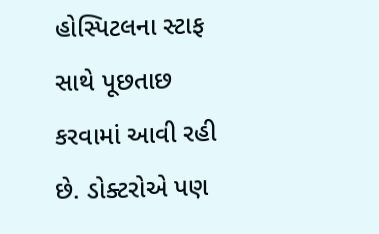હોસ્પિટલના સ્ટાફ સાથે પૂછતાછ કરવામાં આવી રહી છે. ડોક્ટરોએ પણ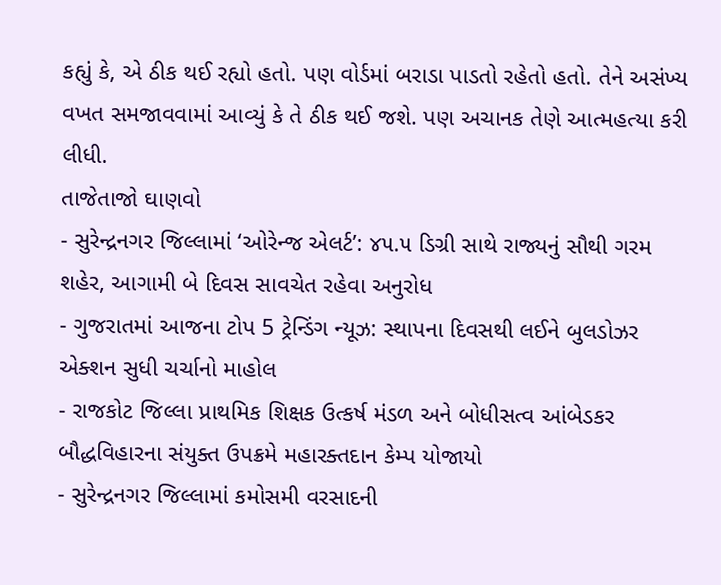કહ્યું કે, એ ઠીક થઈ રહ્યો હતો. પણ વોર્ડમાં બરાડા પાડતો રહેતો હતો. તેને અસંખ્ય વખત સમજાવવામાં આવ્યું કે તે ઠીક થઈ જશે. પણ અચાનક તેણે આત્મહત્યા કરી લીધી.
તાજેતાજો ઘાણવો
- સુરેન્દ્રનગર જિલ્લામાં ‘ઓરેન્જ એલર્ટ’: ૪૫.૫ ડિગ્રી સાથે રાજ્યનું સૌથી ગરમ શહેર, આગામી બે દિવસ સાવચેત રહેવા અનુરોધ
- ગુજરાતમાં આજના ટોપ 5 ટ્રેન્ડિંગ ન્યૂઝ: સ્થાપના દિવસથી લઈને બુલડોઝર એક્શન સુધી ચર્ચાનો માહોલ
- રાજકોટ જિલ્લા પ્રાથમિક શિક્ષક ઉત્કર્ષ મંડળ અને બોધીસત્વ આંબેડકર બૌદ્ધવિહારના સંયુક્ત ઉપક્રમે મહારક્તદાન કેમ્પ યોજાયો
- સુરેન્દ્રનગર જિલ્લામાં કમોસમી વરસાદની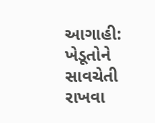આગાહી: ખેડૂતોને સાવચેતી રાખવા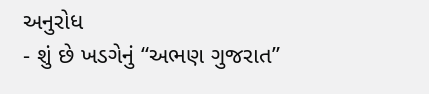અનુરોધ
- શું છે ખડગેનું “અભણ ગુજરાત”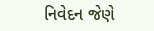નિવેદન જેણે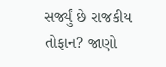સર્જ્યું છે રાજકીય તોફાન? જાણો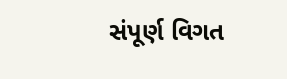સંપૂર્ણ વિગત